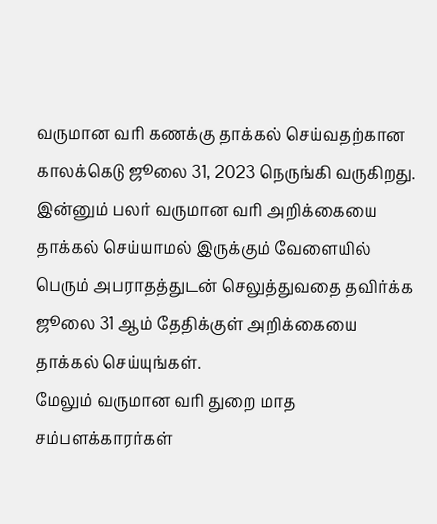வருமான வரி கணக்கு தாக்கல் செய்வதற்கான காலக்கெடு ஜூலை 31, 2023 நெருங்கி வருகிறது. இன்னும் பலர் வருமான வரி அறிக்கையை தாக்கல் செய்யாமல் இருக்கும் வேளையில் பெரும் அபராதத்துடன் செலுத்துவதை தவிர்க்க ஜூலை 31 ஆம் தேதிக்குள் அறிக்கையை தாக்கல் செய்யுங்கள்.
மேலும் வருமான வரி துறை மாத சம்பளக்காரர்கள்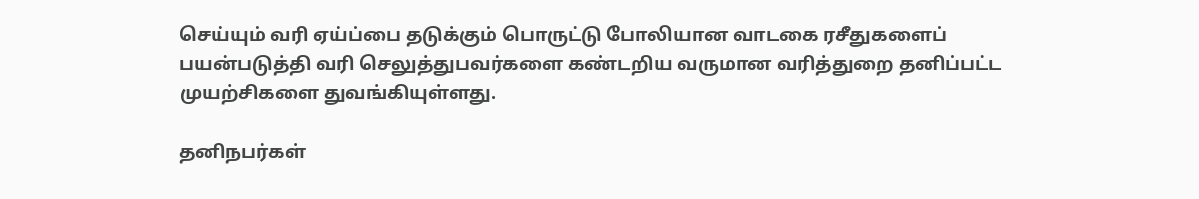செய்யும் வரி ஏய்ப்பை தடுக்கும் பொருட்டு போலியான வாடகை ரசீதுகளைப் பயன்படுத்தி வரி செலுத்துபவர்களை கண்டறிய வருமான வரித்துறை தனிப்பட்ட முயற்சிகளை துவங்கியுள்ளது.

தனிநபர்கள்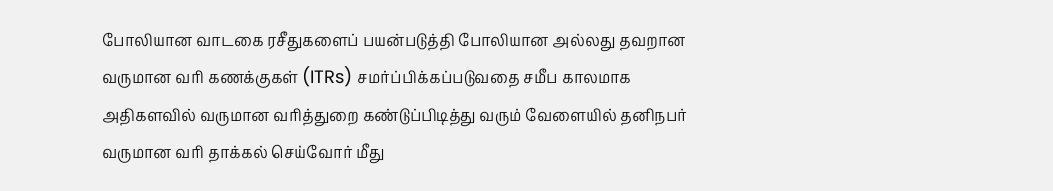போலியான வாடகை ரசீதுகளைப் பயன்படுத்தி போலியான அல்லது தவறான வருமான வரி கணக்குகள் (ITRs) சமர்ப்பிக்கப்படுவதை சமீப காலமாக அதிகளவில் வருமான வரித்துறை கண்டுப்பிடித்து வரும் வேளையில் தனிநபர் வருமான வரி தாக்கல் செய்வோர் மீது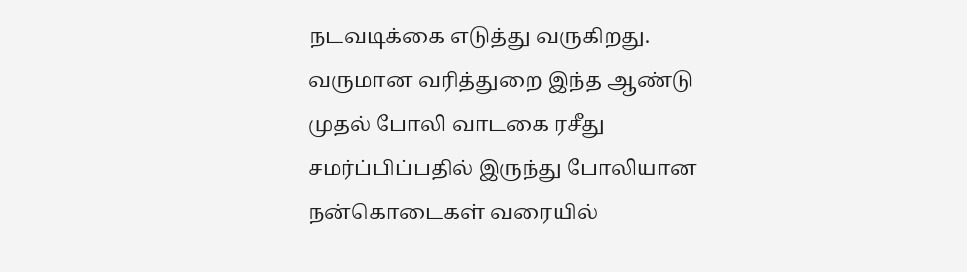நடவடிக்கை எடுத்து வருகிறது.
வருமான வரித்துறை இந்த ஆண்டு முதல் போலி வாடகை ரசீது சமர்ப்பிப்பதில் இருந்து போலியான நன்கொடைகள் வரையில்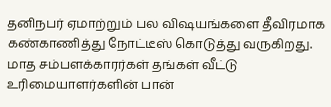தனிநபர் ஏமாற்றும் பல விஷயங்களை தீவிரமாக கண்காணித்து நோட்டீஸ் கொடுத்து வருகிறது.
மாத சம்பளக்காரர்கள் தங்கள் வீட்டு உரிமையாளர்களின் பான்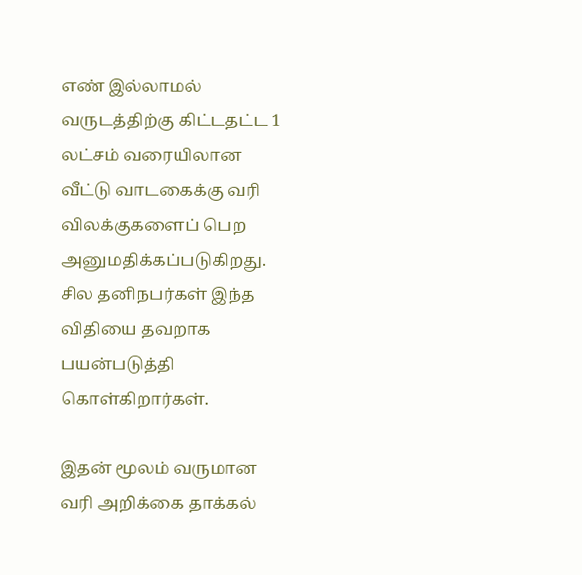எண் இல்லாமல் வருடத்திற்கு கிட்டதட்ட 1 லட்சம் வரையிலான வீட்டு வாடகைக்கு வரி விலக்குகளைப் பெற அனுமதிக்கப்படுகிறது. சில தனிநபர்கள் இந்த விதியை தவறாக பயன்படுத்தி கொள்கிறார்கள்.

இதன் மூலம் வருமான வரி அறிக்கை தாக்கல்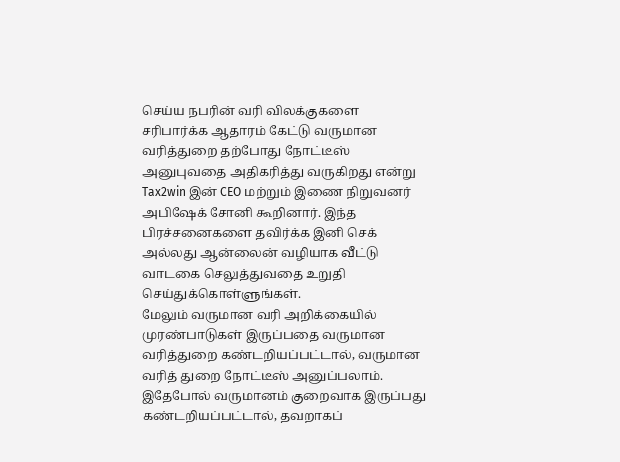செய்ய நபரின் வரி விலக்குகளை சரிபார்க்க ஆதாரம் கேட்டு வருமான வரித்துறை தற்போது நோட்டீஸ் அனுபுவதை அதிகரித்து வருகிறது என்று Tax2win இன் CEO மற்றும் இணை நிறுவனர் அபிஷேக் சோனி கூறினார். இந்த பிரச்சனைகளை தவிர்க்க இனி செக் அல்லது ஆன்லைன் வழியாக வீட்டு வாடகை செலுத்துவதை உறுதி செய்துக்கொள்ளுங்கள்.
மேலும் வருமான வரி அறிக்கையில் முரண்பாடுகள் இருப்பதை வருமான வரித்துறை கண்டறியப்பட்டால், வருமான வரித் துறை நோட்டீஸ் அனுப்பலாம். இதேபோல் வருமானம் குறைவாக இருப்பது கண்டறியப்பட்டால், தவறாகப்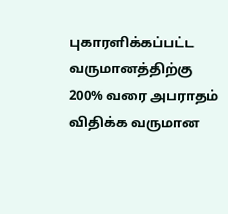புகாரளிக்கப்பட்ட வருமானத்திற்கு 200% வரை அபராதம் விதிக்க வருமான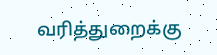வரித்துறைக்கு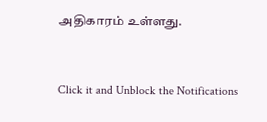அதிகாரம் உள்ளது.


Click it and Unblock the Notifications